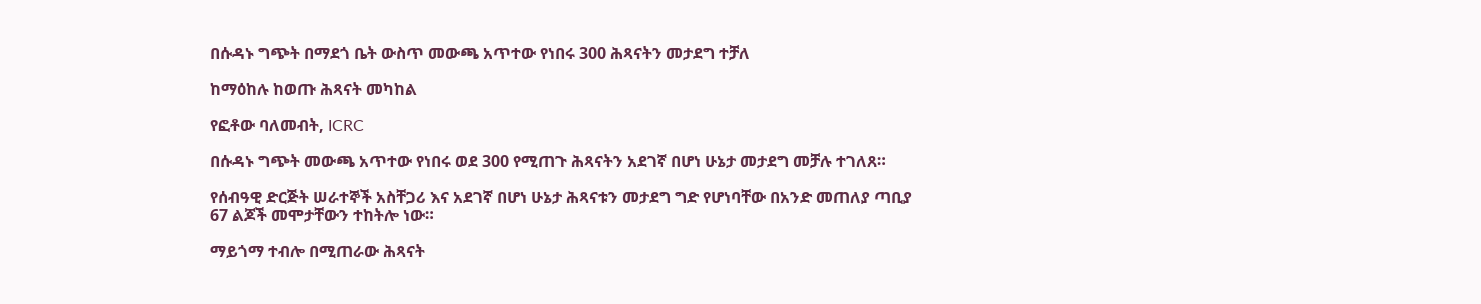በሱዳኑ ግጭት በማደጎ ቤት ውስጥ መውጫ አጥተው የነበሩ 300 ሕጻናትን መታደግ ተቻለ

ከማዕከሉ ከወጡ ሕጻናት መካከል

የፎቶው ባለመብት, ICRC

በሱዳኑ ግጭት መውጫ አጥተው የነበሩ ወደ 300 የሚጠጉ ሕጻናትን አደገኛ በሆነ ሁኔታ መታደግ መቻሉ ተገለጸ።

የሰብዓዊ ድርጅት ሠራተኞች አስቸጋሪ እና አደገኛ በሆነ ሁኔታ ሕጻናቱን መታደግ ግድ የሆነባቸው በአንድ መጠለያ ጣቢያ 67 ልጆች መሞታቸውን ተከትሎ ነው።

ማይጎማ ተብሎ በሚጠራው ሕጻናት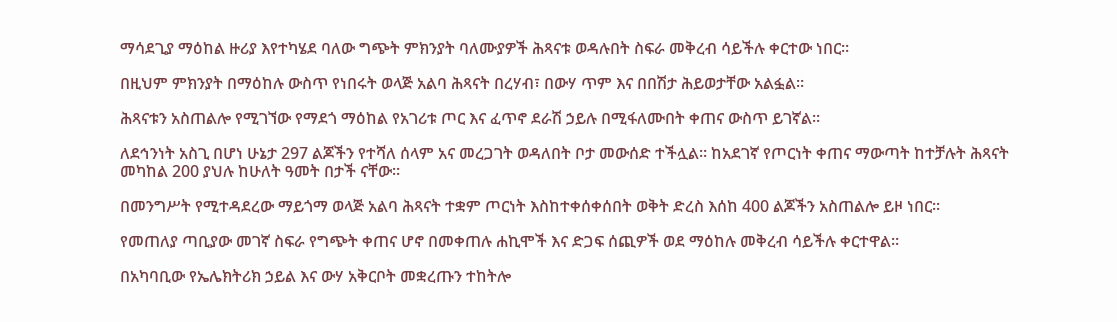ማሳደጊያ ማዕከል ዙሪያ እየተካሄደ ባለው ግጭት ምክንያት ባለሙያዎች ሕጻናቱ ወዳሉበት ስፍራ መቅረብ ሳይችሉ ቀርተው ነበር።

በዚህም ምክንያት በማዕከሉ ውስጥ የነበሩት ወላጅ አልባ ሕጻናት በረሃብ፣ በውሃ ጥም እና በበሽታ ሕይወታቸው አልፏል።

ሕጻናቱን አስጠልሎ የሚገኘው የማደጎ ማዕከል የአገሪቱ ጦር እና ፈጥኖ ደራሽ ኃይሉ በሚፋለሙበት ቀጠና ውስጥ ይገኛል።

ለደኅንነት አስጊ በሆነ ሁኔታ 297 ልጆችን የተሻለ ሰላም አና መረጋገት ወዳለበት ቦታ መውሰድ ተችሏል። ከአደገኛ የጦርነት ቀጠና ማውጣት ከተቻሉት ሕጻናት መካከል 200 ያህሉ ከሁለት ዓመት በታች ናቸው።

በመንግሥት የሚተዳደረው ማይጎማ ወላጅ አልባ ሕጻናት ተቋም ጦርነት እስከተቀሰቀሰበት ወቅት ድረስ እሰከ 400 ልጆችን አስጠልሎ ይዞ ነበር።

የመጠለያ ጣቢያው መገኛ ስፍራ የግጭት ቀጠና ሆኖ በመቀጠሉ ሐኪሞች እና ድጋፍ ሰጪዎች ወደ ማዕከሉ መቅረብ ሳይችሉ ቀርተዋል።

በአካባቢው የኤሌክትሪክ ኃይል እና ውሃ አቅርቦት መቋረጡን ተከትሎ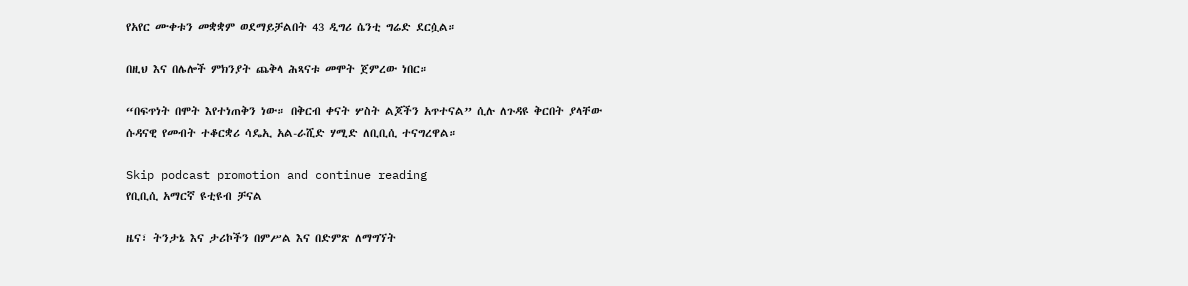የአየር ሙቀቱን መቋቋም ወደማይቻልበት 43 ዲግሪ ሴንቲ ግሬድ ደርሷል።

በዚህ እና በሌሎች ምክንያት ጨቅላ ሕጻናቱ መሞት ጀምረው ነበር።

“በፍጥነት በሞት እየተነጠቅን ነው። በቅርብ ቀናት ሦስት ልጆችን አጥተናል” ሲሉ ለጉዳዩ ቅርበት ያላቸው ሱዳናዊ የመብት ተቆርቋሪ ሳዴኢ አል-ራሺድ ሃሚድ ለቢቢሲ ተናግረዋል።

Skip podcast promotion and continue reading
የቢቢሲ አማርኛ ዩቲዩብ ቻናል

ዜና፣ ትንታኔ እና ታሪኮችን በምሥል እና በድምጽ ለማግኘት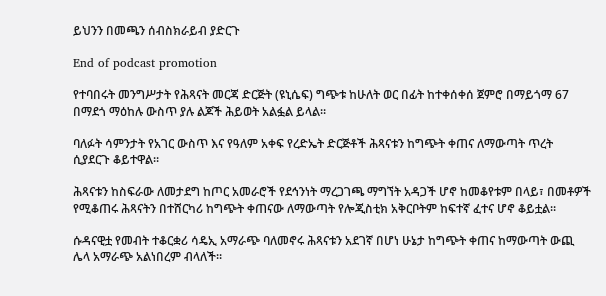ይህንን በመጫን ሰብስክራይብ ያድርጉ

End of podcast promotion

የተባበሩት መንግሥታት የሕጻናት መርጃ ድርጅት (ዩኒሴፍ) ግጭቱ ከሁለት ወር በፊት ከተቀሰቀሰ ጀምሮ በማይጎማ 67 በማደጎ ማዕከሉ ውስጥ ያሉ ልጆች ሕይወት አልፏል ይላል።

ባለፉት ሳምንታት የአገር ውስጥ እና የዓለም አቀፍ የረድኤት ድርጅቶች ሕጻናቱን ከግጭት ቀጠና ለማውጣት ጥረት ሲያደርጉ ቆይተዋል።

ሕጻናቱን ከስፍራው ለመታደግ ከጦር አመራሮች የደኅንነት ማረጋገጫ ማግኘት አዳጋች ሆኖ ከመቆየቱም በላይ፣ በመቶዎች የሚቆጠሩ ሕጻናትን በተሸርካሪ ከግጭት ቀጠናው ለማውጣት የሎጂስቲክ አቅርቦትም ከፍተኛ ፈተና ሆኖ ቆይቷል።

ሱዳናዊቷ የመብት ተቆርቋሪ ሳዴኢ አማራጭ ባለመኖሩ ሕጻናቱን አደገኛ በሆነ ሁኔታ ከግጭት ቀጠና ከማውጣት ውጪ ሌላ አማራጭ አልነበረም ብላለች።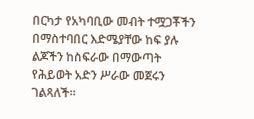በርካታ የአካባቢው መብት ተሟጋቾችን በማስተባበር እድሜያቸው ከፍ ያሉ ልጆችን ከስፍራው በማውጣት የሕይወት አድን ሥራው መጀሩን ገልጻለች።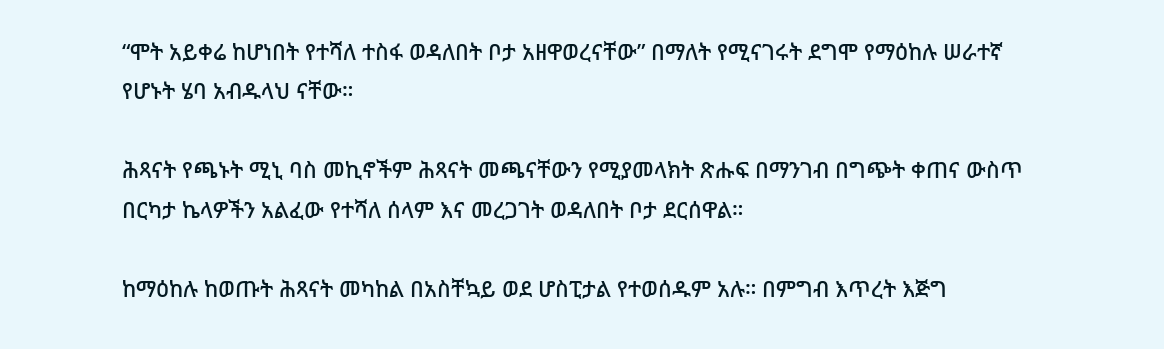“ሞት አይቀሬ ከሆነበት የተሻለ ተስፋ ወዳለበት ቦታ አዘዋወረናቸው” በማለት የሚናገሩት ደግሞ የማዕከሉ ሠራተኛ የሆኑት ሄባ አብዱላህ ናቸው።

ሕጻናት የጫኑት ሚኒ ባስ መኪኖችም ሕጻናት መጫናቸውን የሚያመላክት ጽሑፍ በማንገብ በግጭት ቀጠና ውስጥ በርካታ ኬላዎችን አልፈው የተሻለ ሰላም እና መረጋገት ወዳለበት ቦታ ደርሰዋል።

ከማዕከሉ ከወጡት ሕጻናት መካከል በአስቸኳይ ወደ ሆስፒታል የተወሰዱም አሉ። በምግብ እጥረት እጅግ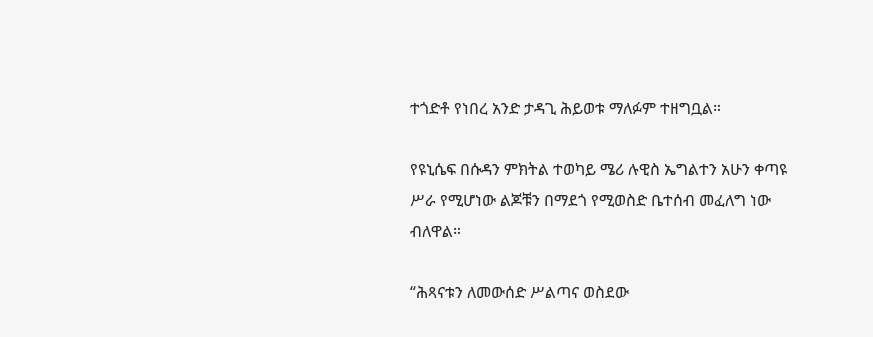ተጎድቶ የነበረ አንድ ታዳጊ ሕይወቱ ማለፉም ተዘግቧል።

የዩኒሴፍ በሱዳን ምክትል ተወካይ ሜሪ ሉዊስ ኤግልተን አሁን ቀጣዩ ሥራ የሚሆነው ልጆቹን በማደጎ የሚወስድ ቤተሰብ መፈለግ ነው ብለዋል።

“ሕጻናቱን ለመውሰድ ሥልጣና ወስደው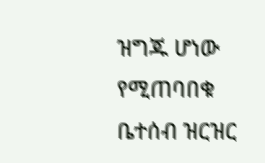ዝግጁ ሆነው የሚጠባበቁ ቤተሰብ ዝርዝር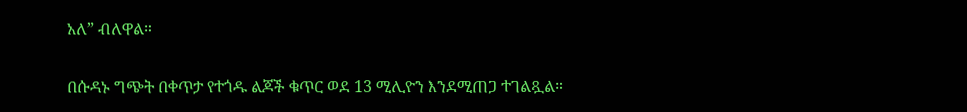አለ” ብለዋል።

በሱዳኑ ግጭት በቀጥታ የተጎዱ ልጆች ቁጥር ወደ 13 ሚሊዮን እንደሚጠጋ ተገልጿል።